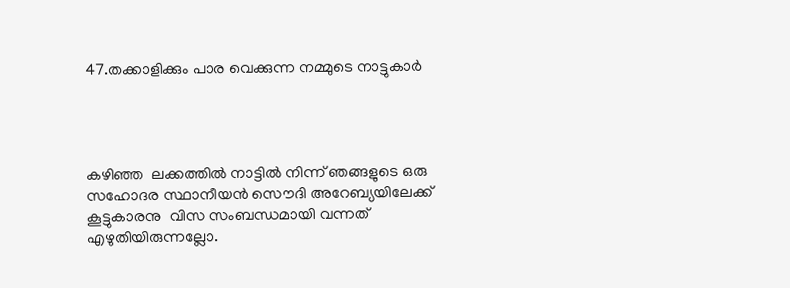47.തക്കാളിക്കും പാര വെക്കുന്ന നമ്മുടെ നാട്ടുകാര്‍




കഴിഞ്ഞ  ലക്കത്തില്‍ നാട്ടില്‍ നിന്ന് ഞങ്ങളുടെ ഒരു സഹോദര സ്ഥാനീയന്‍ സൌദി അറേബ്യയിലേക്ക് കൂട്ടുകാരനു  വിസ സംബന്ധമായി വന്നത് എഴുതിയിരുന്നല്ലോ.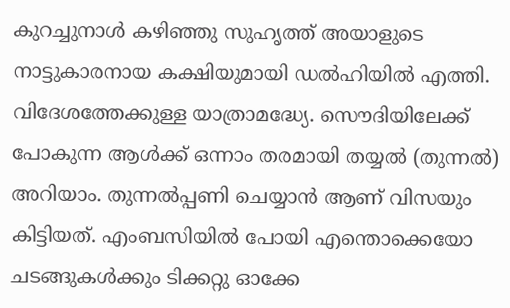കുറച്ചുനാള്‍ കഴിഞ്ഞു സുഹൃത്ത് അയാളുടെ നാട്ടുകാരനായ കക്ഷിയുമായി ഡല്‍ഹിയില്‍ എത്തി. വിദേശത്തേക്കുള്ള യാത്രാമദ്ധ്യേ. സൌദിയിലേക്ക് പോകുന്ന ആള്‍ക്ക് ഒന്നാം തരമായി തയ്യല്‍ (തുന്നല്‍) അറിയാം. തുന്നല്‍പ്പണി ചെയ്യാന്‍ ആണ് വിസയും കിട്ടിയത്. എംബസിയില്‍ പോയി എന്തൊക്കെയോ ചടങ്ങുകള്‍ക്കും ടിക്കറ്റു ഓക്കേ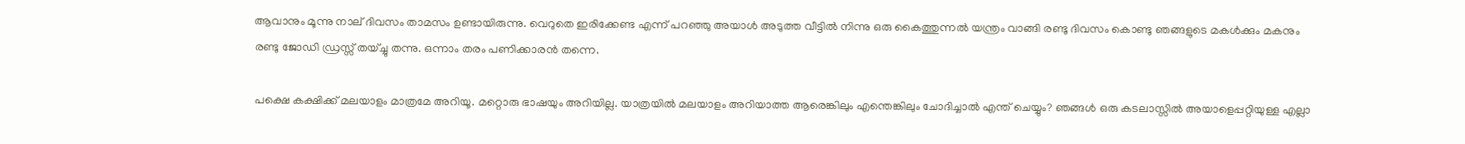ആവാനും മൂന്നു നാല് ദിവസം താമസം ഉണ്ടായിരുന്നു. വെറുതെ ഇരിക്കേണ്ട എന്ന് പറഞ്ഞു അയാള്‍ അടുത്ത വീട്ടില്‍ നിന്നു ഒരു കൈത്തുന്നല്‍ യന്ത്രം വാങ്ങി രണ്ടു ദിവസം കൊണ്ടു ഞങ്ങളുടെ മകള്‍ക്കും മകനും രണ്ടു ജോഡി ഡ്രസ്സ് തയ്ച്ചു തന്നു. ഒന്നാം തരം പണിക്കാരന്‍ തന്നെ.

പക്ഷെ കക്ഷിക്ക് മലയാളം മാത്രമേ അറിയൂ. മറ്റൊരു ഭാഷയും അറിയില്ല. യാത്രയില്‍ മലയാളം അറിയാത്ത ആരെങ്കിലും എന്തെങ്കിലും ചോദിച്ചാല്‍ എന്ത് ചെയ്യും? ഞങ്ങള്‍ ഒരു കടലാസ്സില്‍ അയാളെപ്പറ്റിയുള്ള എല്ലാ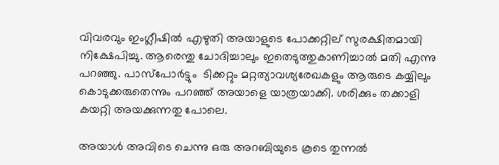വിവരവും ഇംഗ്ലീഷില്‍ എഴുതി അയാളുടെ പോക്കറ്റില് സുരക്ഷിതമായി നിക്ഷേപിച്ചു. ആരെന്തു ചോദിച്ചാലും ഇതെടുത്തുകാണിച്ചാല്‍ മതി എന്നു പറഞ്ഞു. പാസ്പോര്‍ട്ടും  ടിക്കറ്റും മറ്റത്യാവശ്യരേഖകളും ആരുടെ കയ്യിലും കൊടുക്കരുതെന്നും പറഞ്ഞ് അയാളെ യാത്രയാക്കി. ശരിക്കും തക്കാളി കയറ്റി അയക്കുന്നതു പോലെ.

അയാള്‍ അവിടെ ചെന്നു ഒരു അറബിയുടെ കൂടെ തുന്നല്‍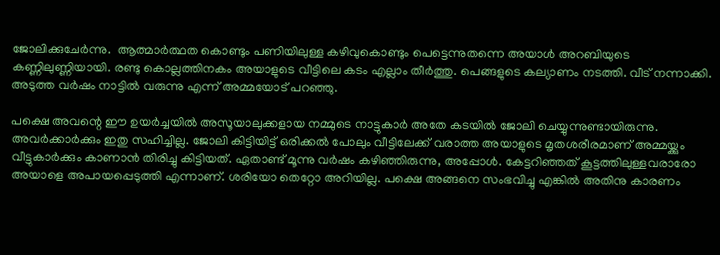ജോലിക്കുചേര്‍ന്നു.  ആത്മാര്‍ത്ഥത കൊണ്ടും പണിയിലുള്ള കഴിവുകൊണ്ടും പെട്ടെന്നുതന്നെ അയാള്‍ അറബിയുടെ കണ്ണിലുണ്ണിയായി. രണ്ടു കൊല്ലത്തിനകം അയാളുടെ വീട്ടിലെ കടം എല്ലാം തീര്‍ത്തു. പെങ്ങളുടെ കല്യാണം നടത്തി. വീട് നന്നാക്കി. അടുത്ത വര്‍ഷം നാട്ടില്‍ വരുന്നു എന്ന് അമ്മയോട് പറഞ്ഞു.

പക്ഷെ അവന്റെ ഈ ഉയര്‍ച്ചയില്‍ അസൂയാലുക്കളായ നമ്മുടെ നാട്ടുകാര്‍ അതേ കടയില്‍ ജോലി ചെയ്യുന്നുണ്ടായിരുന്നു. അവര്‍ക്കാര്‍ക്കും ഇതു സഹിച്ചില്ല. ജോലി കിട്ടിയിട്ട് ഒരിക്കല്‍ പോലും വീട്ടിലേക്ക്‌ വരാത്ത അയാളുടെ മൃതശരീരമാണ് അമ്മയ്ക്കും വീട്ടുകാര്‍ക്കും കാണാന്‍ തിരിച്ചു കിട്ടിയത്. ഏതാണ്ട് മൂന്നു വര്‍ഷം കഴിഞ്ഞിരുന്നു, അപ്പോള്‍. കേട്ടറിഞ്ഞത് കൂട്ടത്തിലുള്ളവരാരോ അയാളെ അപായപ്പെടുത്തി എന്നാണ്. ശരിയോ തെറ്റോ അറിയില്ല. പക്ഷെ അങ്ങനെ സംഭവിച്ചു എങ്കില്‍ അതിനു കാരണം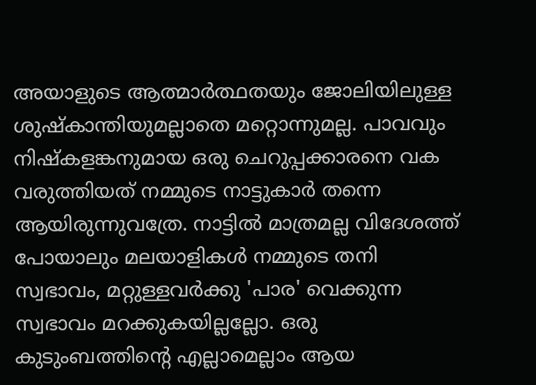അയാളുടെ ആത്മാര്‍ത്ഥതയും ജോലിയിലുള്ള ശുഷ്കാന്തിയുമല്ലാതെ മറ്റൊന്നുമല്ല. പാവവും നിഷ്കളങ്കനുമായ ഒരു ചെറുപ്പക്കാരനെ വക വരുത്തിയത് നമ്മുടെ നാട്ടുകാര്‍ തന്നെ ആയിരുന്നുവത്രേ. നാട്ടില്‍ മാത്രമല്ല വിദേശത്ത് പോയാലും മലയാളികള്‍ നമ്മുടെ തനി സ്വഭാവം, മറ്റുള്ളവര്‍ക്കു 'പാര' വെക്കുന്ന സ്വഭാവം മറക്കുകയില്ലല്ലോ. ഒരു കുടുംബത്തിന്റെ എല്ലാമെല്ലാം ആയ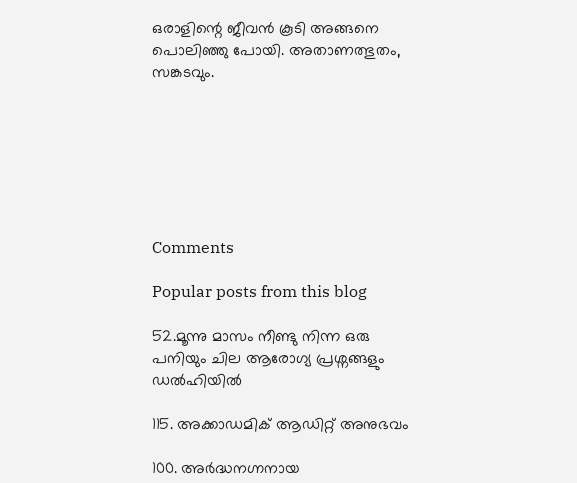ഒരാളിന്റെ ജീവന്‍ കൂടി അങ്ങനെ പൊലിഞ്ഞു പോയി. അതാണത്ഭുതം, സങ്കടവും.







Comments

Popular posts from this blog

52.മൂന്നു മാസം നീണ്ടു നിന്ന ഒരു പനിയും ചില ആരോഗ്യ പ്രശ്നങ്ങളും ഡല്‍ഹിയില്‍

115. അക്കാഡമിക് ആഡിറ്റ് അനുഭവം

100. അര്‍ദ്ധനഗ്നനായ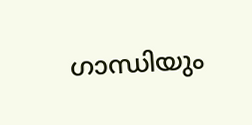ഗാന്ധിയും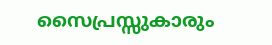സൈപ്രസ്സുകാരും